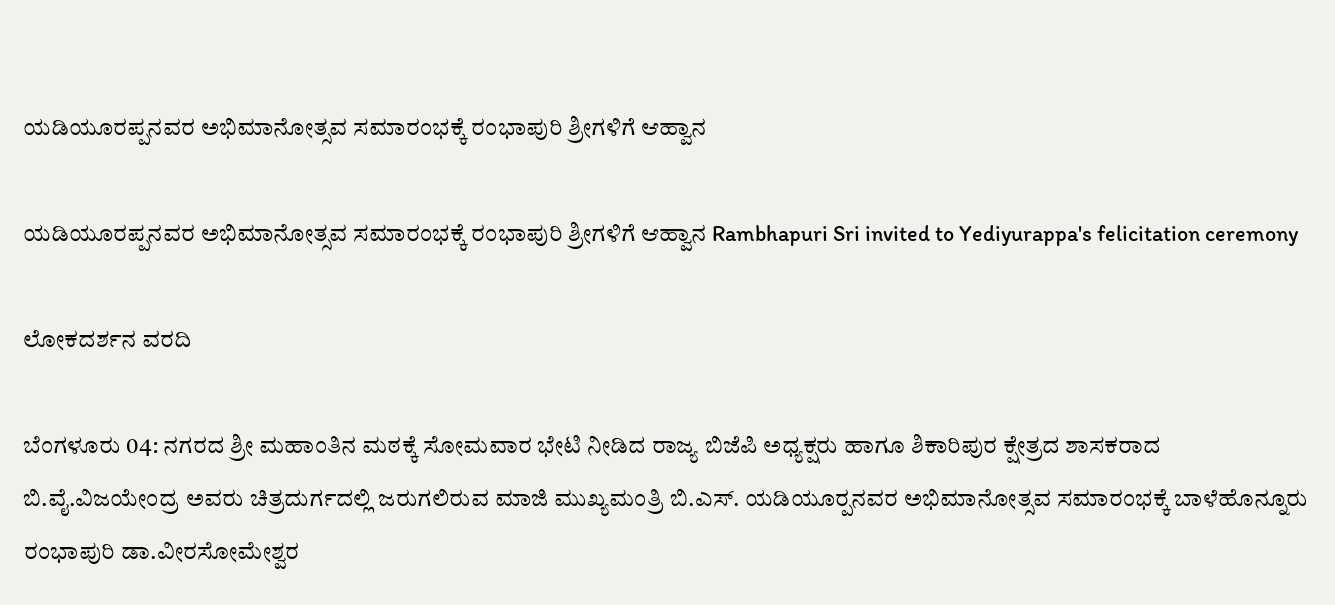ಯಡಿಯೂರಪ್ಪನವರ ಅಭಿಮಾನೋತ್ಸವ ಸಮಾರಂಭಕ್ಕೆ ರಂಭಾಪುರಿ ಶ್ರೀಗಳಿಗೆ ಆಹ್ವಾನ

ಯಡಿಯೂರಪ್ಪನವರ ಅಭಿಮಾನೋತ್ಸವ ಸಮಾರಂಭಕ್ಕೆ ರಂಭಾಪುರಿ ಶ್ರೀಗಳಿಗೆ ಆಹ್ವಾನ Rambhapuri Sri invited to Yediyurappa's felicitation ceremony

ಲೋಕದರ್ಶನ ವರದಿ

ಬೆಂಗಳೂರು 04: ನಗರದ ಶ್ರೀ ಮಹಾಂತಿನ ಮಠಕ್ಕೆ ಸೋಮವಾರ ಭೇಟಿ ನೀಡಿದ ರಾಜ್ಯ ಬಿಜೆಪಿ ಅಧ್ಯಕ್ಷರು ಹಾಗೂ ಶಿಕಾರಿಪುರ ಕ್ಷೇತ್ರದ ಶಾಸಕರಾದ ಬಿ.ವೈ.ವಿಜಯೇಂದ್ರ ಅವರು ಚಿತ್ರದುರ್ಗದಲ್ಲಿ ಜರುಗಲಿರುವ ಮಾಜಿ ಮುಖ್ಯಮಂತ್ರಿ ಬಿ.ಎಸ್‌. ಯಡಿಯೂರ‍್ಪನವರ ಅಭಿಮಾನೋತ್ಸವ ಸಮಾರಂಭಕ್ಕೆ ಬಾಳೆಹೊನ್ನೂರು ರಂಭಾಪುರಿ ಡಾ.ವೀರಸೋಮೇಶ್ವರ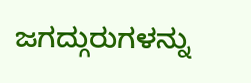ಜಗದ್ಗುರುಗಳನ್ನು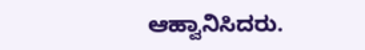ಆಹ್ವಾನಿಸಿದರು.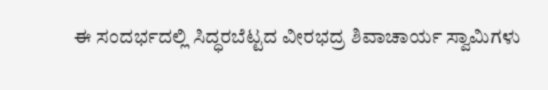ಈ ಸಂದರ್ಭದಲ್ಲಿ ಸಿದ್ಧರಬೆಟ್ಟದ ವೀರಭದ್ರ ಶಿವಾಚಾರ್ಯ ಸ್ವಾಮಿಗಳು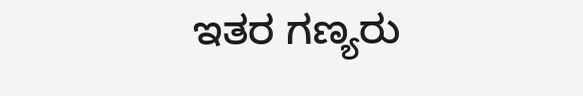ಇತರ ಗಣ್ಯರು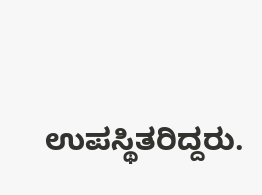ಉಪಸ್ಥಿತರಿದ್ದರು.